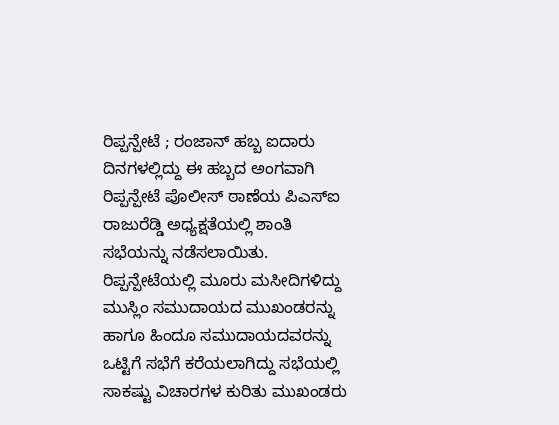ರಿಪ್ಪನ್ಪೇಟೆ ; ರಂಜಾನ್ ಹಬ್ಬ ಐದಾರು ದಿನಗಳಲ್ಲಿದ್ದು ಈ ಹಬ್ಬದ ಅಂಗವಾಗಿ ರಿಪ್ಪನ್ಪೇಟೆ ಪೊಲೀಸ್ ಠಾಣೆಯ ಪಿಎಸ್ಐ ರಾಜುರೆಡ್ಡಿ ಅಧ್ಯಕ್ಷತೆಯಲ್ಲಿ ಶಾಂತಿ ಸಭೆಯನ್ನು ನಡೆಸಲಾಯಿತು.
ರಿಪ್ಪನ್ಪೇಟೆಯಲ್ಲಿ ಮೂರು ಮಸೀದಿಗಳಿದ್ದು ಮುಸ್ಲಿಂ ಸಮುದಾಯದ ಮುಖಂಡರನ್ನು ಹಾಗೂ ಹಿಂದೂ ಸಮುದಾಯದವರನ್ನು ಒಟ್ಟಿಗೆ ಸಭೆಗೆ ಕರೆಯಲಾಗಿದ್ದು ಸಭೆಯಲ್ಲಿ ಸಾಕಷ್ಟು ವಿಚಾರಗಳ ಕುರಿತು ಮುಖಂಡರು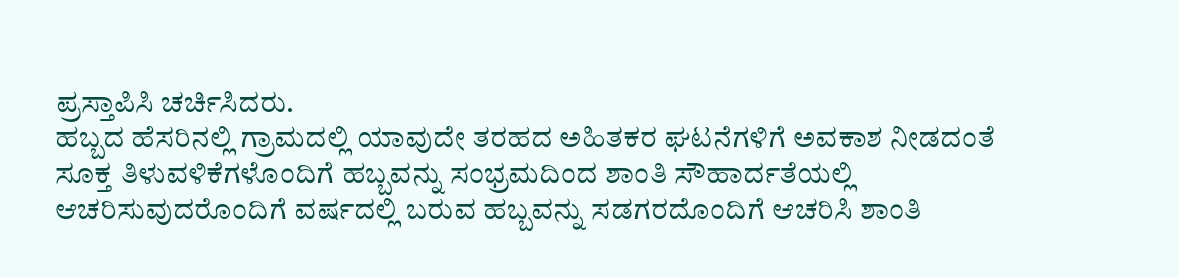ಪ್ರಸ್ತಾಪಿಸಿ ಚರ್ಚಿಸಿದರು.
ಹಬ್ಬದ ಹೆಸರಿನಲ್ಲಿ ಗ್ರಾಮದಲ್ಲಿ ಯಾವುದೇ ತರಹದ ಅಹಿತಕರ ಘಟನೆಗಳಿಗೆ ಅವಕಾಶ ನೀಡದಂತೆ ಸೂಕ್ತ ತಿಳುವಳಿಕೆಗಳೊಂದಿಗೆ ಹಬ್ಬವನ್ನು ಸಂಭ್ರಮದಿಂದ ಶಾಂತಿ ಸೌಹಾರ್ದತೆಯಲ್ಲಿ ಆಚರಿಸುವುದರೊಂದಿಗೆ ವರ್ಷದಲ್ಲಿ ಬರುವ ಹಬ್ಬವನ್ನು ಸಡಗರದೊಂದಿಗೆ ಆಚರಿಸಿ ಶಾಂತಿ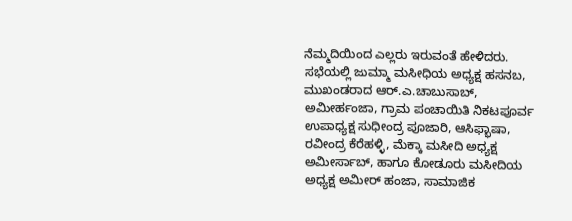ನೆಮ್ಮದಿಯಿಂದ ಎಲ್ಲರು ಇರುವಂತೆ ಹೇಳಿದರು.
ಸಭೆಯಲ್ಲಿ ಜುಮ್ಮಾ ಮಸೀಧಿಯ ಅಧ್ಯಕ್ಷ ಹಸನಬ, ಮುಖಂಡರಾದ ಆರ್.ಎ.ಚಾಬುಸಾಬ್, ಅಮೀರ್ಹಂಜಾ, ಗ್ರಾಮ ಪಂಚಾಯಿತಿ ನಿಕಟಪೂರ್ವ ಉಪಾಧ್ಯಕ್ಷ ಸುಧೀಂದ್ರ ಪೂಜಾರಿ, ಆಸಿಫ್ಭಾಷಾ, ರವೀಂದ್ರ ಕೆರೆಹಳ್ಳಿ, ಮೆಕ್ಕಾ ಮಸೀದಿ ಅಧ್ಯಕ್ಷ ಅಮೀರ್ಸಾಬ್, ಹಾಗೂ ಕೋಡೂರು ಮಸೀದಿಯ ಅಧ್ಯಕ್ಷ ಅಮೀರ್ ಹಂಜಾ, ಸಾಮಾಜಿಕ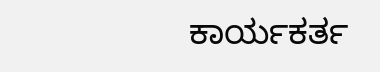ಕಾರ್ಯಕರ್ತ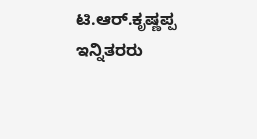ಟಿ.ಆರ್.ಕೃಷ್ಣಪ್ಪ ಇನ್ನಿತರರು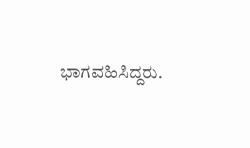ಭಾಗವಹಿಸಿದ್ದರು.